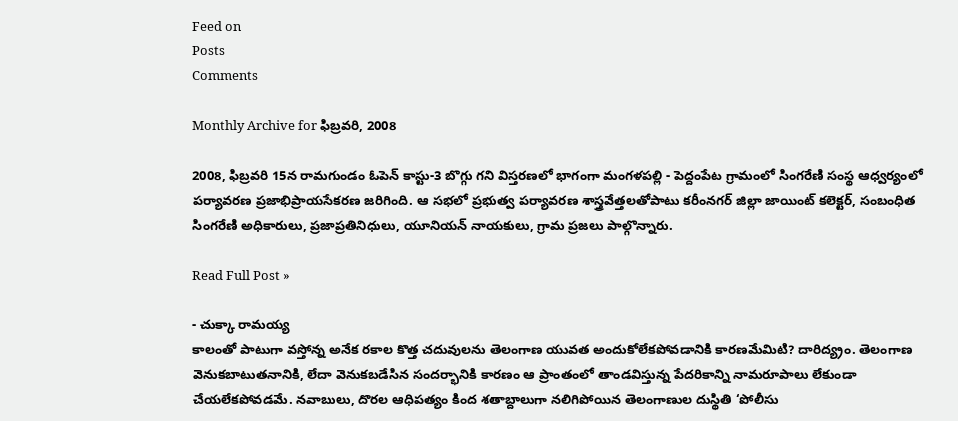Feed on
Posts
Comments

Monthly Archive for ఫిబ్రవరి, 2008

2008, ఫిబ్రవరి 15న రామగుండం ఓపెన్‌ కాస్టు-3 బొగ్గు గని విస్తరణలో భాగంగా మంగళపల్లి - పెద్దంపేట గ్రామంలో సింగరేణి సంస్థ ఆధ్వర్యంలో పర్యావరణ ప్రజాభిప్రాయసేకరణ జరిగింది. ఆ సభలో ప్రభుత్వ పర్యావరణ శాస్త్రవేత్తలతోపాటు కరీంనగర్‌ జిల్లా జాయింట్‌ కలెక్టర్‌, సంబంధిత సింగరేణి అధికారులు, ప్రజాప్రతినిధులు, యూనియన్‌ నాయకులు, గ్రామ ప్రజలు పాల్గొన్నారు.

Read Full Post »

- చుక్కా రామయ్య
కాలంతో పాటుగా వస్తోన్న అనేక రకాల కొత్త చదువులను తెలంగాణ యువత అందుకోలేకపోవడానికి కారణమేమిటి? దారిద్య్రం. తెలంగాణ వెనుకబాటుతనానికి, లేదా వెనుకబడేసిన సందర్భానికి కారణం ఆ ప్రాంతంలో తాండవిస్తున్న పేదరికాన్ని నామరూపాలు లేకుండా చేయలేకపోవడమే. నవాబులు, దొరల ఆధిపత్యం కింద శతాబ్దాలుగా నలిగిపోయిన తెలంగాణుల దుస్థితి ‘పోలీసు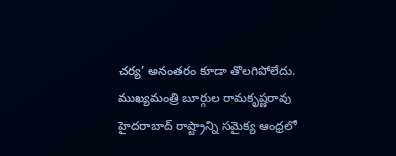చర్య’ అనంతరం కూడా తొలగిపోలేదు. ముఖ్యమంత్రి బూర్గుల రామకృష్ణరావు హైదరాబాద్‌ రాష్ట్రాన్ని సమైక్య ఆంధ్రలో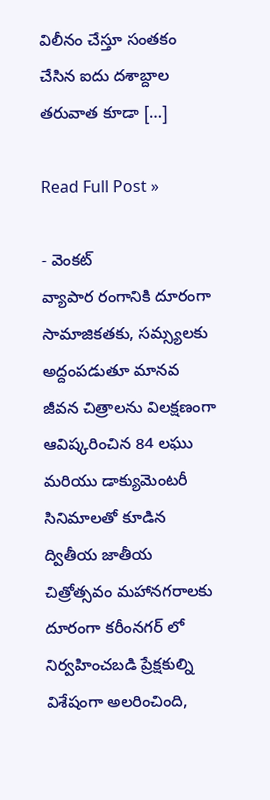విలీనం చేస్తూ సంతకం చేసిన ఐదు దశాబ్దాల తరువాత కూడా […]

Read Full Post »

- వెంకట్
వ్యాపార రంగానికి దూరంగా సామాజికతకు, సమ్స్యలకు అద్దంపడుతూ మానవ జీవన చిత్రాలను విలక్షణంగా ఆవిష్కరించిన 84 లఘు మరియు డాక్యుమెంటరీ సినిమాలతో కూడిన ద్వితీయ జాతీయ చిత్రోత్సవం మహానగరాలకు దూరంగా కరీంనగర్ లో నిర్వహించబడి ప్రేక్షకుల్ని విశేషంగా అలరించింది,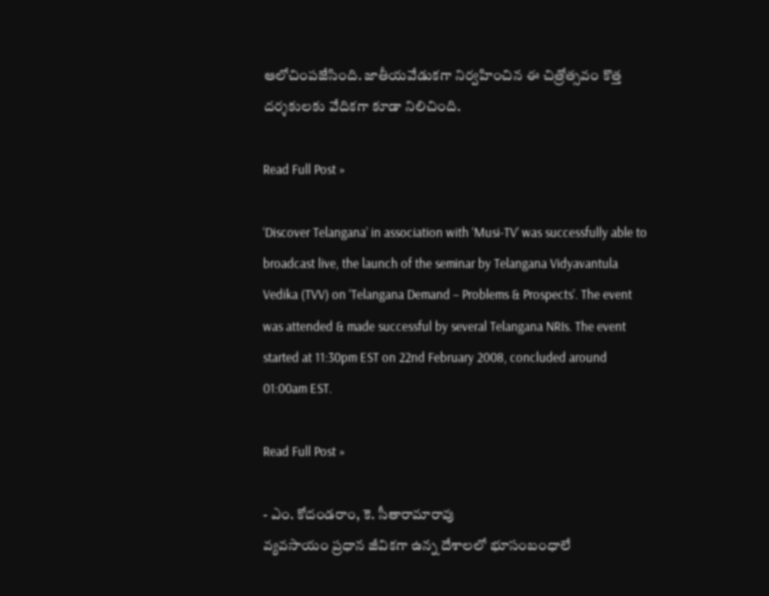ఆలోచింపజేసింది. జాతీయవేడుకగా నిర్వహించిన ఈ చిత్రోత్సవం కొత్త దర్శకులకు వేదికగా కూడా నిలిచింది.

Read Full Post »

‘Discover Telangana’ in association with ‘Musi-TV’ was successfully able to broadcast live, the launch of the seminar by Telangana Vidyavantula Vedika (TVV) on ‘Telangana Demand – Problems & Prospects’. The event was attended & made successful by several Telangana NRIs. The event started at 11:30pm EST on 22nd February 2008, concluded around 01:00am EST.

Read Full Post »

- ఎం. కోదండరాం, కె. సీతారామారావు
వ్యవసాయం ప్రధాన జీవికగా ఉన్న దేశాలలో భూసంబంధాలే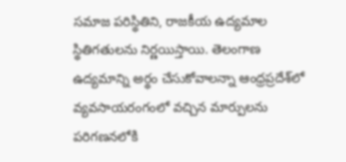సమాజ పరిస్థితిని, రాజకీయ ఉద్యమాల స్థితిగతులను నిర్ణయిస్తాయి. తెలంగాణ ఉద్యమాన్ని అర్థం చేసుకోవాలన్నా ఆంధ్రప్రదేశ్‌లో వ్యవసాయరంగంలో వచ్చిన మార్పులను పరిగణనలోకి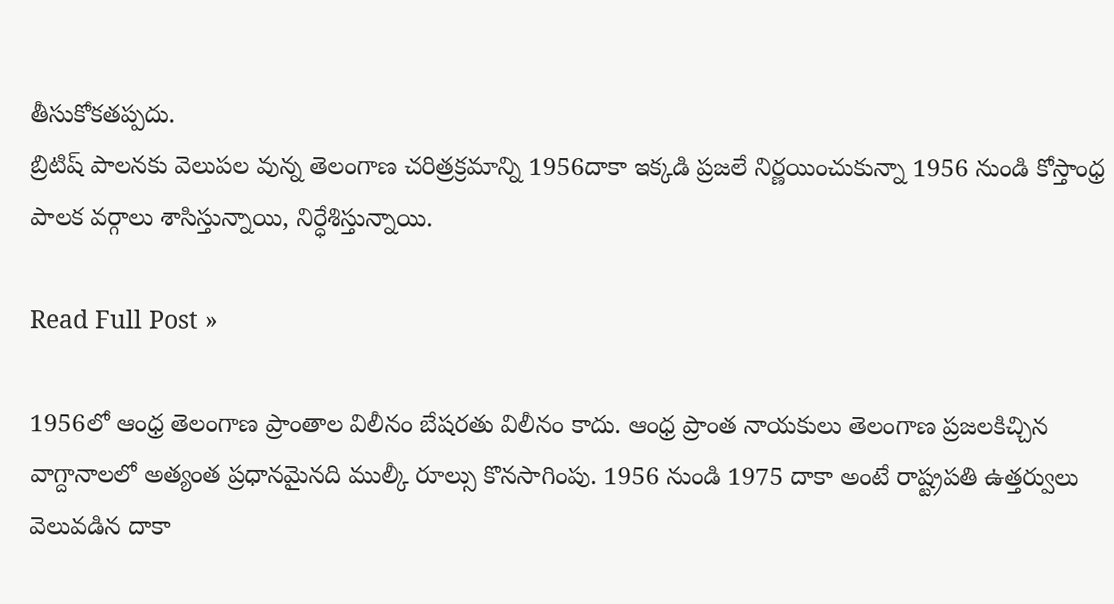తీసుకోకతప్పదు.
బ్రిటిష్‌ పాలనకు వెలుపల వున్న తెలంగాణ చరిత్రక్రమాన్ని 1956దాకా ఇక్కడి ప్రజలే నిర్ణయించుకున్నా 1956 నుండి కోస్తాంధ్ర పాలక వర్గాలు శాసిస్తున్నాయి, నిర్ధేశిస్తున్నాయి.

Read Full Post »

1956లో ఆంధ్ర తెలంగాణ ప్రాంతాల విలీనం బేషరతు విలీనం కాదు. ఆంధ్ర ప్రాంత నాయకులు తెలంగాణ ప్రజలకిచ్చిన వాగ్దానాలలో అత్యంత ప్రధానమైనది ముల్కీ రూల్సు కొనసాగింపు. 1956 నుండి 1975 దాకా అంటే రాష్ట్రపతి ఉత్తర్వులు వెలువడిన దాకా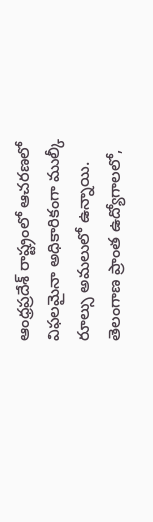ఆంధ్రప్రదేశ్‌ రాష్ట్రంలో ఆచరణలో విఫలమైనా అధికారికంగా ముల్కీ రూల్సు అమలులో ఉన్నాయి. తెలంగాణ ప్రాంత ఉద్యోగాలలో,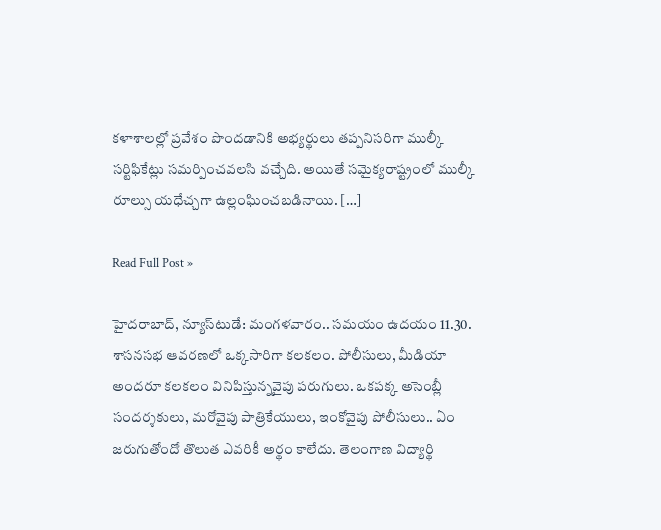కళాశాలల్లో ప్రవేశం పొందడానికి అభ్యర్థులు తప్పనిసరిగా ముల్కీ సర్టిఫికేట్లు సమర్పించవలసి వచ్చేది. అయితే సమైక్యరాష్ట్రంలో ముల్కీ రూల్సు యధేచ్చగా ఉల్లంఘించబడినాయి. […]

Read Full Post »

హైదరాబాద్‌, న్యూస్‌టుడే: మంగళవారం.. సమయం ఉదయం 11.30. శాసనసభ ఆవరణలో ఒక్కసారిగా కలకలం. పోలీసులు, మీడియా అందరూ కలకలం వినిపిస్తున్నవైపు పరుగులు. ఒకపక్క అసెంబ్లీ సందర్శకులు, మరోవైపు పాత్రికేయులు, ఇంకోవైపు పోలీసులు.. ఏం జరుగుతోందో తొలుత ఎవరికీ అర్థం కాలేదు. తెలంగాణ విద్యార్థి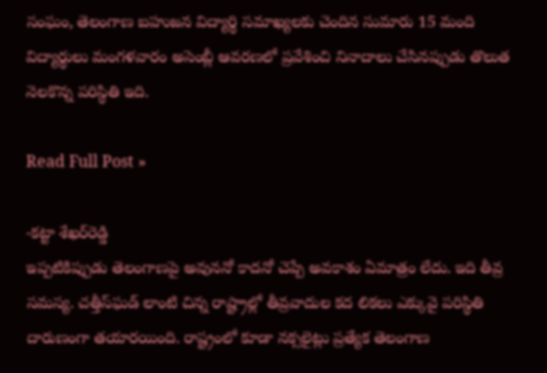సంఘం, తెలంగాణ బహుజన విద్యార్థి సమాఖ్యలకు చెందిన సుమారు 15 మంది విద్యార్థులు మంగళవారం అసెంబ్లీ ఆవరణలో ప్రవేశించి నినాదాలు చేసినప్పుడు తొలుత నెలకొన్న పరిస్థితి ఇది.

Read Full Post »

-కట్టా శేఖర్‌రెడ్డి
ఇప్పటికిప్పుడు తెలంగాణపై అవుననో కాదనో చెప్పే అవకాశం ఏమాత్రం లేదు. ఇది తీవ్ర సమస్య. చత్తీస్‌ఘడ్‌ లాంటి చిన్న రాష్ట్రాల్లో తీవ్రవాదుల కద లికలు ఎక్కువై పరిస్థితి దారుణంగా తయారయింది. రాష్ట్రంలో కూడా నక్సలైట్లు ప్రత్యేక తెలంగాణ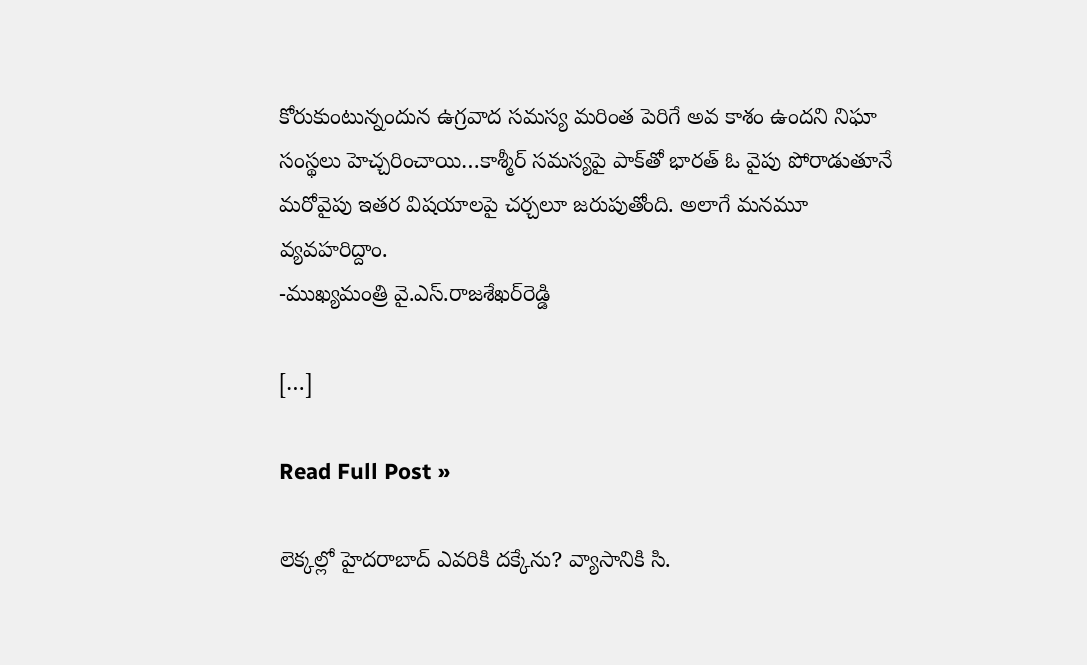కోరుకుంటున్నందున ఉగ్రవాద సమస్య మరింత పెరిగే అవ కాశం ఉందని నిఘా సంస్థలు హెచ్చరించాయి…కాశ్మీర్‌ సమస్యపై పాక్‌తో భారత్‌ ఓ వైపు పోరాడుతూనే మరోవైపు ఇతర విషయాలపై చర్చలూ జరుపుతోంది. అలాగే మనమూ వ్యవహరిద్దాం.
-ముఖ్యమంత్రి వై.ఎస్‌.రాజశేఖర్‌రెడ్డి

[…]

Read Full Post »

లెక్కల్లో హైదరాబాద్‌ ఎవరికి దక్కేను? వ్యాసానికి సి.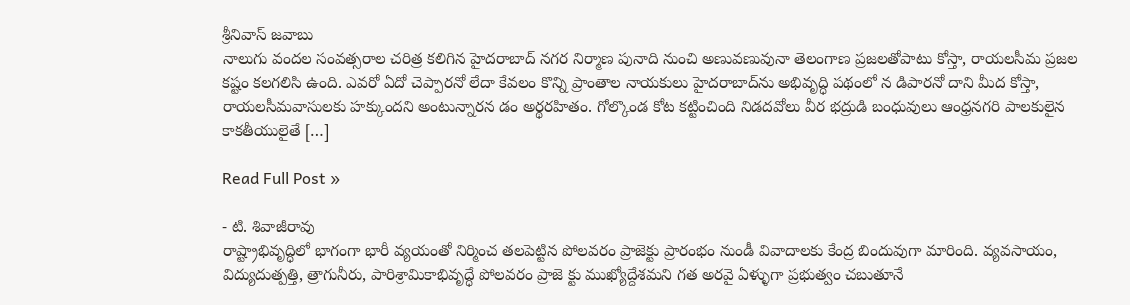శ్రీనివాస్‌ జవాబు
నాలుగు వందల సంవత్సరాల చరిత్ర కలిగిన హైదరాబాద్‌ నగర నిర్మాణ పునాది నుంచి అణువణువునా తెలంగాణ ప్రజలతోపాటు కోస్తా, రాయలసీమ ప్రజల కష్టం కలగలిసి ఉంది. ఎవరో ఏదో చెప్పారనో లేదా కేవలం కొన్ని ప్రాంతాల నాయకులు హైదరాబాద్‌ను అభివృద్ధి పథంలో న డిపారనో దాని మీద కోస్తా, రాయలసీమవాసులకు హక్కుందని అంటున్నారన డం అర్థరహితం. గోల్కొండ కోట కట్టించింది నిడదవోలు వీర భద్రుడి బంధువులు ఆంధ్రనగరి పాలకులైన కాకతీయులైతే […]

Read Full Post »

- టి. శివాజీరావు
రాష్ట్రాభివృద్ధిలో భాగంగా భారీ వ్యయంతో నిర్మించ తలపెట్టిన పోలవరం ప్రాజెక్టు ప్రారంభం నుండీ వివాదాలకు కేంద్ర బిందువుగా మారింది. వ్యవసాయం, విద్యుదుత్పత్తి, త్రాగునీరు, పారిశ్రామికాభివృద్ధే పోలవరం ప్రాజె క్టు ముఖ్యోద్దేశమని గత అరవై ఏళ్ళుగా ప్రభుత్వం చబుతూనే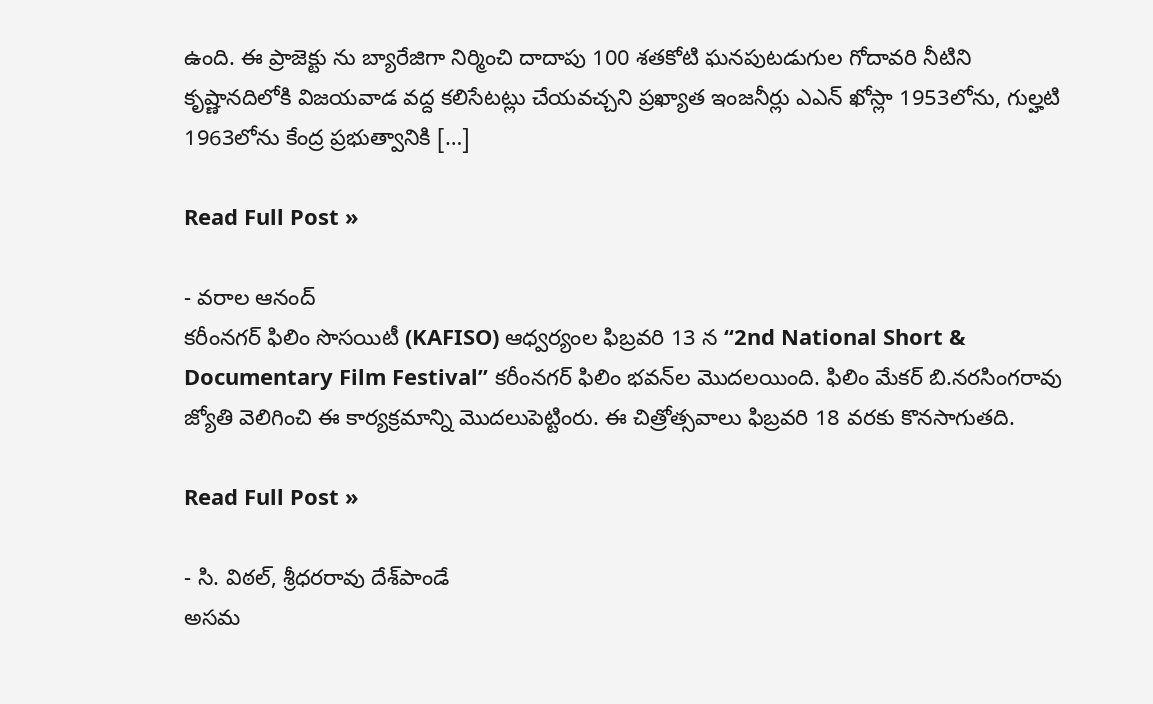ఉంది. ఈ ప్రాజెక్టు ను బ్యారేజిగా నిర్మించి దాదాపు 100 శతకోటి ఘనపుటడుగుల గోదావరి నీటిని కృష్ణానదిలోకి విజయవాడ వద్ద కలిసేటట్లు చేయవచ్చని ప్రఖ్యాత ఇంజనీర్లు ఎఎన్‌ ఖోస్లా 1953లోను, గుల్హటి 1963లోను కేంద్ర ప్రభుత్వానికి […]

Read Full Post »

- వరాల ఆనంద్
కరీంనగర్ ఫిలిం సొసయిటీ (KAFISO) ఆధ్వర్యంల ఫిబ్రవరి 13 న “2nd National Short & Documentary Film Festival” కరీంనగర్ ఫిలిం భవన్‌ల మొదలయింది. ఫిలిం మేకర్ బి.నరసింగరావు జ్యోతి వెలిగించి ఈ కార్యక్రమాన్ని మొదలుపెట్టింరు. ఈ చిత్రోత్సవాలు ఫిబ్రవరి 18 వరకు కొనసాగుతది.

Read Full Post »

- సి. విఠల్‌, శ్రీధరరావు దేశ్‌పాండే
అసమ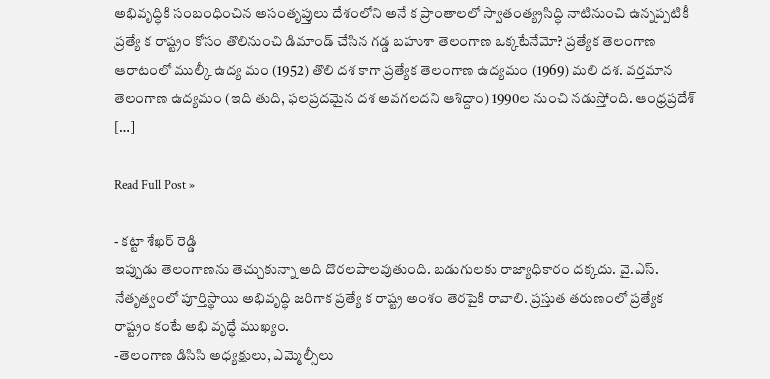అభివృద్ధికి సంబంధించిన అసంతృప్తులు దేశంలోని అనే క ప్రాంతాలలో స్వాతంత్య్రసిద్ధి నాటినుంచి ఉన్నప్పటికీ ప్రత్యే క రాష్ట్రం కోసం తొలినుంచి డిమాండ్‌ చేసిన గడ్డ బహుశా తెలంగాణ ఒక్కటేనేమో? ప్రత్యేక తెలంగాణ ఆరాటంలో ముల్కీ ఉద్య మం (1952) తొలి దశ కాగా ప్రత్యేక తెలంగాణ ఉద్యమం (1969) మలి దశ. వర్తమాన తెలంగాణ ఉద్యమం (ఇది తుది, ఫలప్రదమైన దశ అవగలదని ఆశిద్దాం) 1990ల నుంచి నడుస్తోంది. ఆంధ్రప్రదేశ్‌ […]

Read Full Post »

- కట్టా శేఖర్‌ రెడ్డి
ఇప్పుడు తెలంగాణను తెచ్చుకున్నా అది దొరలపాలవుతుంది. బడుగులకు రాజ్యాధికారం దక్కదు. వై.ఎస్‌. నేతృత్వంలో పూర్తిస్థాయి అభివృద్ధి జరిగాక ప్రత్యే క రాష్ట్ర అంశం తెరపైకి రావాలి. ప్రస్తుత తరుణంలో ప్రత్యేక రాష్ట్రం కంటే అభి వృద్ధే ముఖ్యం.
-తెలంగాణ డిసిసి అధ్యక్షులు, ఎమ్మెల్సీలు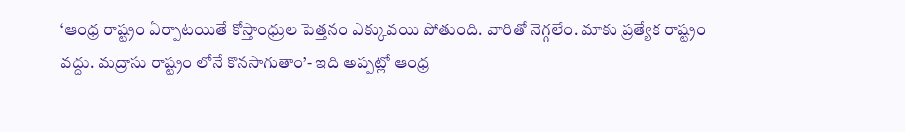‘ఆంధ్ర రాష్ట్రం ఏర్పాటయితే కోస్తాంధ్రుల పెత్తనం ఎక్కువయి పోతుంది. వారితో నెగ్గలేం. మాకు ప్రత్యేక రాష్ట్రం వద్దు. మద్రాసు రాష్ట్రం లోనే కొనసాగుతాం’- ఇది అప్పట్లో ఆంధ్ర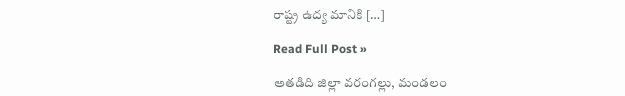రాష్ట్ర ఉద్య మానికి […]

Read Full Post »

అతడిది జిల్లా వరంగల్లు, మండలం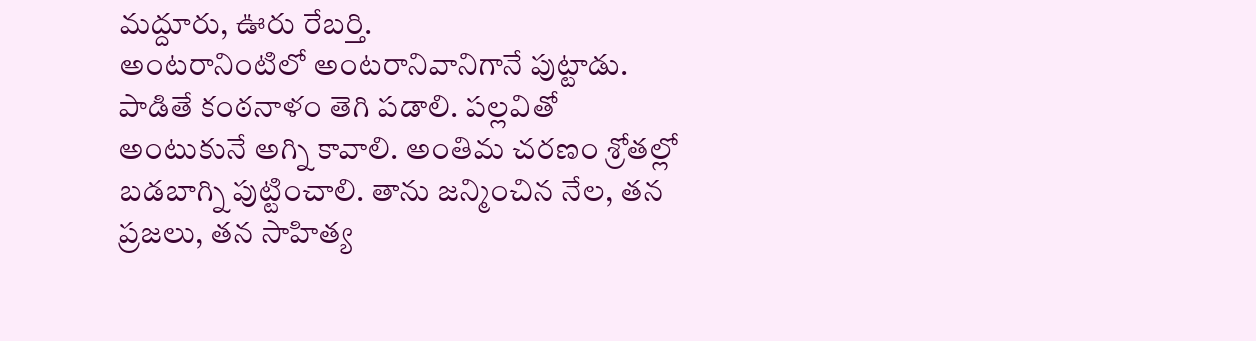మద్దూరు, ఊరు రేబర్తి.
అంటరానింటిలో అంటరానివానిగానే పుట్టాడు.
పాడితే కంఠనాళం తెగి పడాలి. పల్లవితో అంటుకునే అగ్ని కావాలి. అంతిమ చరణం శ్రోతల్లో బడబాగ్ని పుట్టించాలి. తాను జన్మించిన నేల, తన ప్రజలు, తన సాహిత్య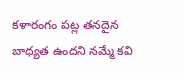కళారంగం పట్ల తనదైన బాధ్యత ఉందని నమ్మే కవి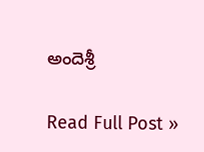అందెశ్రీ

Read Full Post »